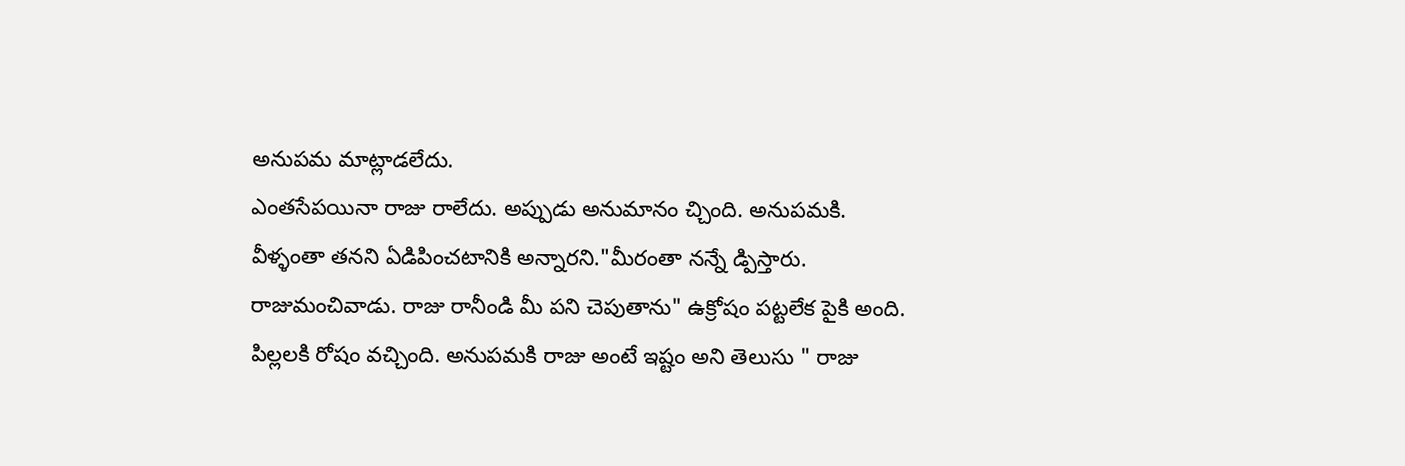అనుపమ మాట్లాడలేదు.
ఎంతసేపయినా రాజు రాలేదు. అప్పుడు అనుమానం చ్చింది. అనుపమకి. వీళ్ళంతా తనని ఏడిపించటానికి అన్నారని."మీరంతా నన్నే డ్పిస్తారు. రాజుమంచివాడు. రాజు రానీండి మీ పని చెపుతాను" ఉక్రోషం పట్టలేక పైకి అంది.
పిల్లలకి రోషం వచ్చింది. అనుపమకి రాజు అంటే ఇష్టం అని తెలుసు " రాజు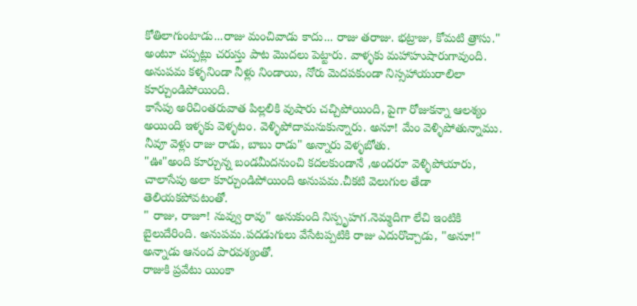కోతిలాగుంటాడు...రాజు మంచివాడు కాదు... రాజు తరాజు. భట్రాజు, కోమటి త్రాసు." అంటూ చప్పట్లు చరుస్తు పాట మొదలు పెట్టారు. వాళ్ళకు మహాహుషారుగావుంది.
అనుపమ కళ్ళనిండా నీళ్లు నిండాయి, నోరు మెదపకుండా నిస్సహాయురాలిలా కూర్చుండిపోయింది.
కాసేపు అరిచింతరువాత పిల్లలికి వుషారు చచ్చిపోయింది, పైగా రోజుకన్నా ఆలశ్యం అయింది ఇళ్ళకు వెళ్ళటం. వెళ్ళిపోదామనుకున్నారు. అనూ! మేం వెళ్ళిపోతున్నాము. నీవూ వెళ్లు రాజు రాడు, బాబు రాడు" అన్నారు వెళ్ళబోతు.
"ఊ"అంది కూర్చున్న బండమీదనుంచి కదలకుండానే ,అందరూ వెళ్ళిపోయారు, చాలాసేపు అలా కూర్చుండిపోయింది అనుపమ.చీకటి వెలుగుల తేడా తెలియకపోవటంతో.
" రాజు, రాజూ! నువ్వు రావు" అనుకుంది నిస్పృహగ.నెమ్మదిగా లేచి ఇంటికి బైలుదేరింది. అనుపమ.పదడుగులు వేసేటప్పటికి రాజు ఎదురొచ్చాడు, "అనూ!" అన్నాడు ఆనంద పారవశ్యంతో.
రాజుకి ప్రవేటు యింకా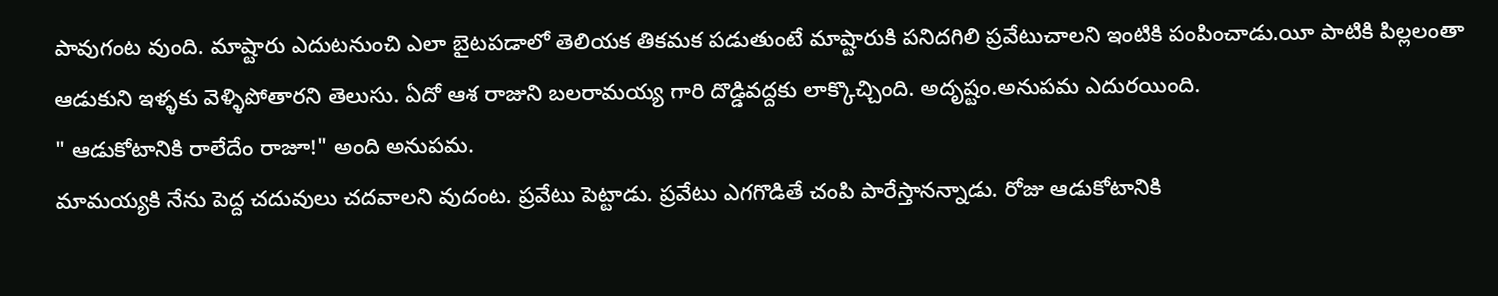పావుగంట వుంది. మాష్టారు ఎదుటనుంచి ఎలా బైటపడాలో తెలియక తికమక పడుతుంటే మాష్టారుకి పనిదగిలి ప్రవేటుచాలని ఇంటికి పంపించాడు.యీ పాటికి పిల్లలంతా ఆడుకుని ఇళ్ళకు వెళ్ళిపోతారని తెలుసు. ఏదో ఆశ రాజుని బలరామయ్య గారి దొడ్డివద్దకు లాక్కొచ్చింది. అదృష్టం.అనుపమ ఎదురయింది.
" ఆడుకోటానికి రాలేదేం రాజూ!" అంది అనుపమ.
మామయ్యకి నేను పెద్ద చదువులు చదవాలని వుదంట. ప్రవేటు పెట్టాడు. ప్రవేటు ఎగగొడితే చంపి పారేస్తానన్నాడు. రోజు ఆడుకోటానికి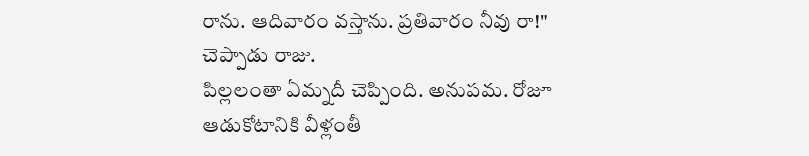రాను. ఆదివారం వస్తాను. ప్రతివారం నీవు రా!" చెప్పాడు రాజు.
పిల్లలంతా ఏమ్నదీ చెప్పింది. అనుపమ. రోజూ ఆడుకోటానికి వీళ్లంతీ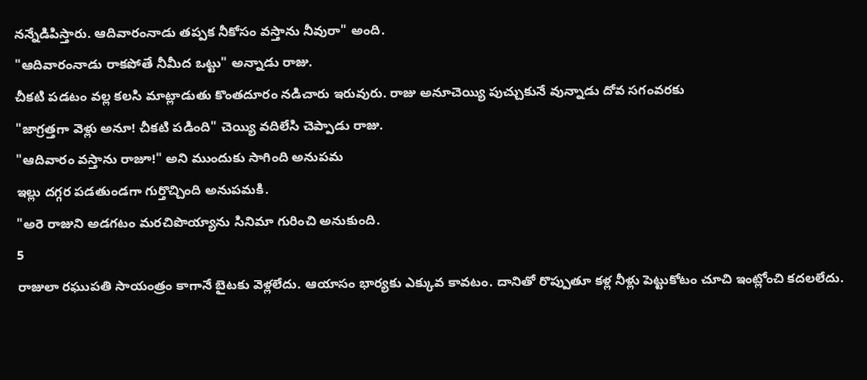నన్నేడిపిస్తారు. ఆదివారంనాడు తప్పక నీకోసం వస్తాను నీవురా" అంది.
"ఆదివారంనాడు రాకపోతే నీమీద ఒట్టు" అన్నాడు రాజు.
చీకటి పడటం వల్ల కలసి మాట్లాడుతు కొంతదూరం నడిచారు ఇరువురు. రాజు అనూచెయ్యి పుచ్చుకునే వున్నాడు దోవ సగంవరకు
"జాగ్రత్తగా వెళ్లు అనూ! చీకటి పడింది" చెయ్యి వదిలేసి చెప్పాడు రాజు.
"ఆదివారం వస్తాను రాజూ!" అని ముందుకు సాగింది అనుపమ
ఇల్లు దగ్గర పడతుండగా గుర్తొచ్చింది అనుపమకి.
"అరె రాజుని అడగటం మరచిపొయ్యాను సినిమా గురించి అనుకుంది.
5
రాజులా రఘుపతి సాయంత్రం కాగానే బైటకు వెళ్లలేదు. ఆయాసం భార్యకు ఎక్కువ కావటం. దానితో రొప్పుతూ కళ్ల నీళ్లు పెట్టుకోటం చూచి ఇంట్లోంచి కదలలేదు.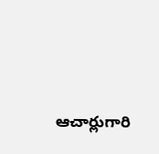ఆచార్లుగారి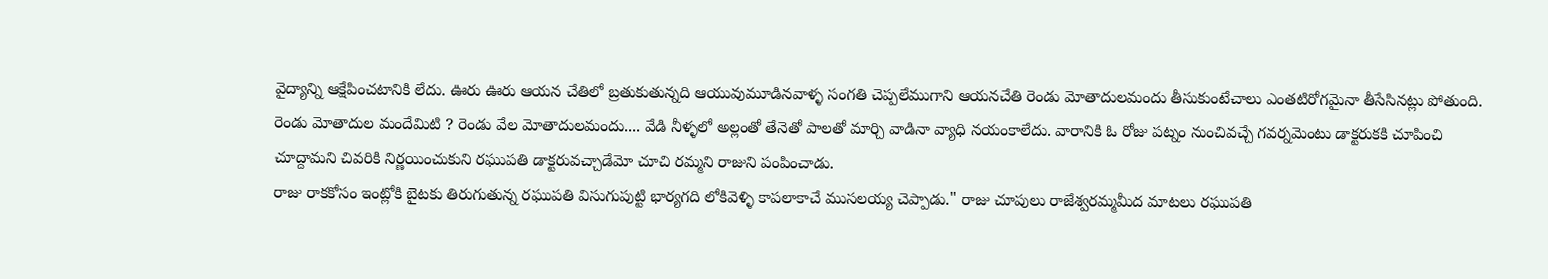వైద్యాన్ని ఆక్షేపించటానికి లేదు. ఊరు ఊరు ఆయన చేతిలో బ్రతుకుతున్నది ఆయువుమూడినవాళ్ళ సంగతి చెప్పలేముగాని ఆయనచేతి రెండు మోతాదులమందు తీసుకుంటేచాలు ఎంతటిరోగమైనా తీసేసినట్లు పోతుంది.
రెండు మోతాదుల మందేమిటి ? రెండు వేల మోతాదులమందు.... వేడి నీళ్ళలో అల్లంతో తేనెతో పాలతో మార్చి వాడినా వ్యాధి నయంకాలేదు. వారానికి ఓ రోజు పట్నం నుంచివచ్చే గవర్నమెంటు డాక్టరుకకి చూపించి చూద్దామని చివరికి నిర్ణయించుకుని రఘుపతి డాక్టరువచ్చాడేమో చూచి రమ్మని రాజుని పంపించాడు.
రాజు రాకకోసం ఇంట్లోకి బైటకు తిరుగుతున్న రఘుపతి విసుగుపుట్టి భార్యగది లోకివెళ్ళి కాపలాకాచే ముసలయ్య చెప్పాడు." రాజు చూపులు రాజేశ్వరమ్మమీద మాటలు రఘుపతి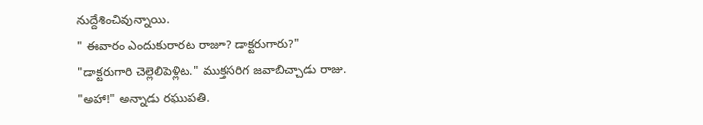నుద్దేశించివున్నాయి.
" ఈవారం ఎందుకురారట రాజూ? డాక్టరుగారు?"
"డాక్టరుగారి చెల్లెలిపెళ్లిట." ముక్తసరిగ జవాబిచ్చాడు రాజు.
"అహా!" అన్నాడు రఘుపతి.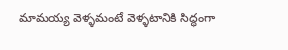మామయ్య వెళ్ళమంటే వెళ్ళటానికి సిద్ధంగా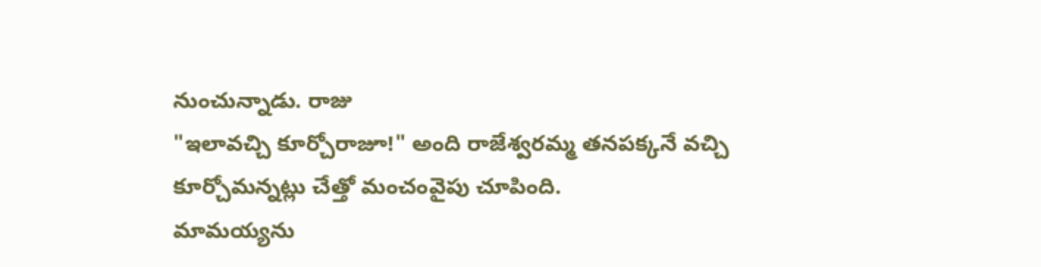నుంచున్నాడు. రాజు
"ఇలావచ్చి కూర్చోరాజూ!" అంది రాజేశ్వరమ్మ తనపక్కనే వచ్చి కూర్చోమన్నట్లు చేత్తో మంచంవైపు చూపింది.
మామయ్యను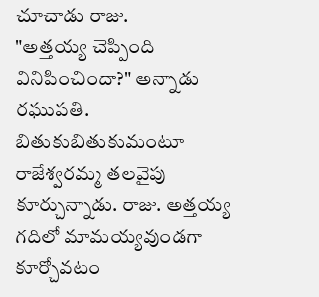చూచాడు రాజు.
"అత్తయ్య చెప్పింది వినిపించిందా?" అన్నాడు రఘుపతి.
బితుకుబితుకుమంటూ రాజేశ్వరమ్మ తలవైపు కూర్చున్నాడు. రాజు. అత్తయ్య గదిలో మామయ్యవుండగా కూర్చోవటం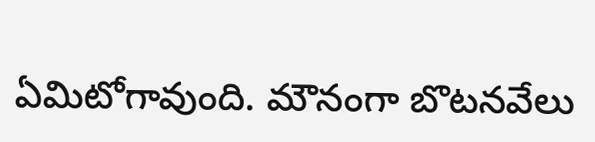ఏమిటోగావుంది. మౌనంగా బొటనవేలు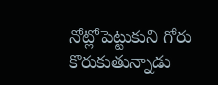నోట్లోపెట్టుకుని గోరు కొరుకుతున్నాడు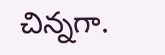చిన్నగా.